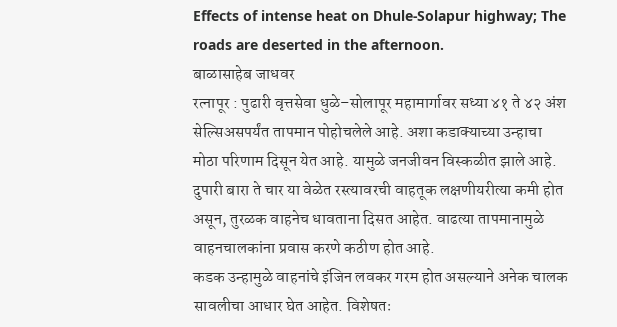Effects of intense heat on Dhule-Solapur highway; The roads are deserted in the afternoon.
बाळासाहेब जाधवर
रत्नापूर : पुढारी वृत्तसेवा धुळे–सोलापूर महामार्गावर सध्या ४१ ते ४२ अंश सेल्सिअसपर्यंत तापमान पोहोचलेले आहे. अशा कडाक्याच्या उन्हाचा मोठा परिणाम दिसून येत आहे. यामुळे जनजीवन विस्कळीत झाले आहे. दुपारी बारा ते चार या वेळेत रस्त्यावरची वाहतूक लक्षणीयरीत्या कमी होत असून, तुरळक वाहनेच धावताना दिसत आहेत. वाढत्या तापमानामुळे वाहनचालकांना प्रवास करणे कठीण होत आहे.
कडक उन्हामुळे वाहनांचे इंजिन लवकर गरम होत असल्याने अनेक चालक सावलीचा आधार घेत आहेत. विशेषतः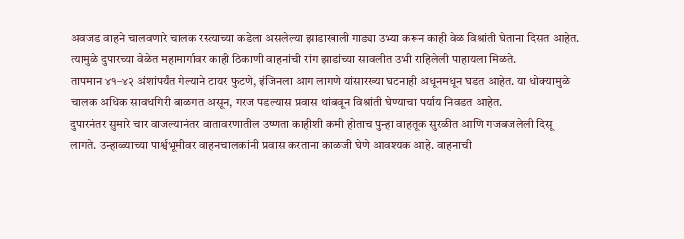अवजड वाहने चालवणारे चालक रस्त्याच्या कडेला असलेल्या झाडाखाली गाड्या उभ्या करून काही वेळ विश्रांती घेताना दिसत आहेत. त्यामुळे दुपारच्या वेळेत महामार्गावर काही ठिकाणी वाहनांची रांग झाडांच्या सावलीत उभी राहिलेली पाहायला मिळते.
तापमान ४१–४२ अंशांपर्यंत गेल्याने टायर फुटणे, इंजिनला आग लागणे यांसारख्या घटनाही अधूनमधून घडत आहेत. या धोक्यामुळे चालक अधिक सावधगिरी बाळगत असून, गरज पडल्यास प्रवास थांबवून विश्रांती घेण्याचा पर्याय निवडत आहेत.
दुपारनंतर सुमारे चार वाजल्यानंतर वातावरणातील उष्णता काहीशी कमी होताच पुन्हा वाहतूक सुरळीत आणि गजबजलेली दिसू लागते. उन्हाळ्याच्या पार्श्वभूमीवर वाहनचालकांनी प्रवास करताना काळजी घेणे आवश्यक आहे. वाहनाची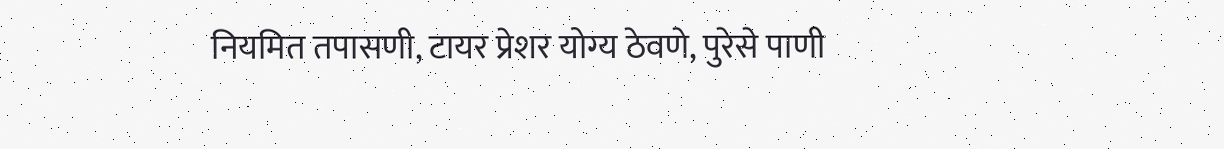नियमित तपासणी, टायर प्रेशर योग्य ठेवणे, पुरेसे पाणी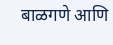बाळगणे आणि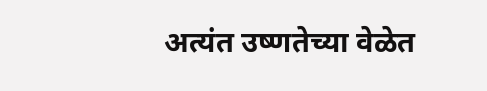अत्यंत उष्णतेच्या वेळेत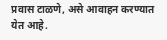प्रवास टाळणे, असे आवाहन करण्यात येत आहे.